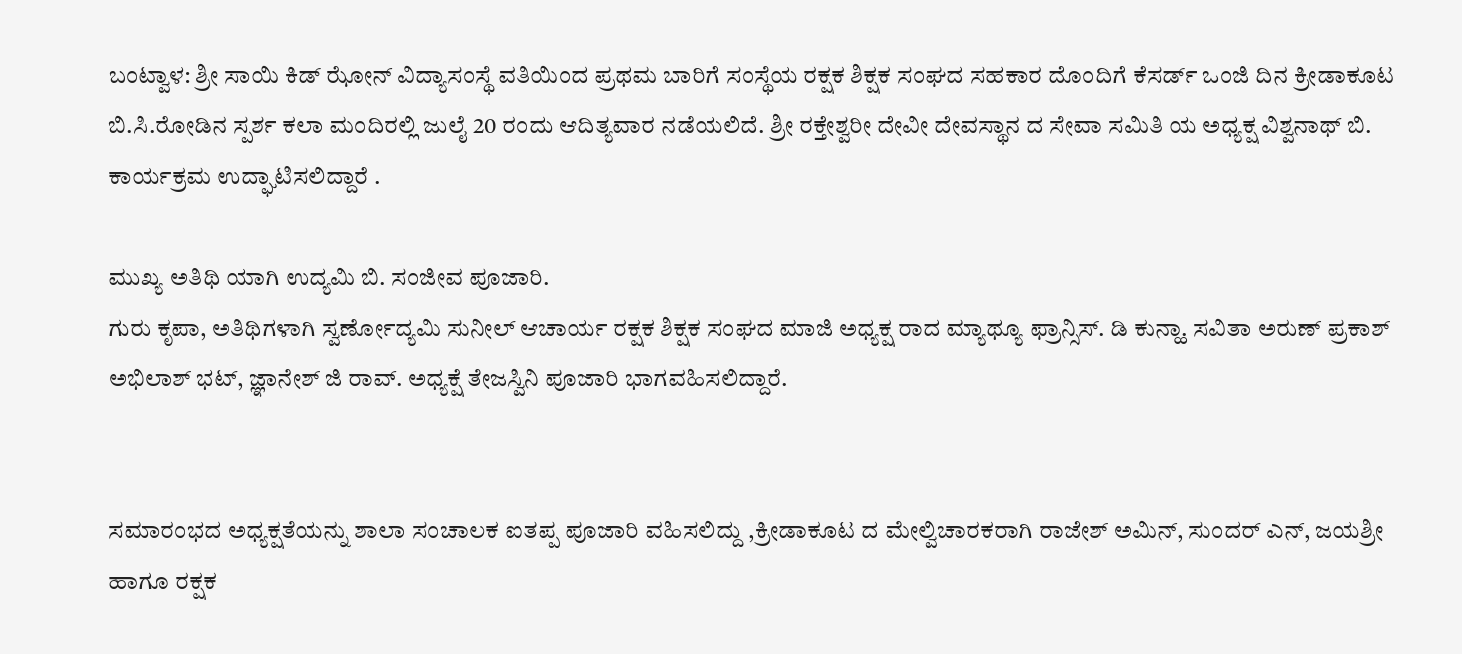ಬಂಟ್ವಾಳ: ಶ್ರೀ ಸಾಯಿ ಕಿಡ್ ಝೋನ್ ವಿದ್ಯಾಸಂಸ್ಥೆ ವತಿಯಿಂದ ಪ್ರಥಮ ಬಾರಿಗೆ ಸಂಸ್ಥೆಯ ರಕ್ಷಕ ಶಿಕ್ಷಕ ಸಂಘದ ಸಹಕಾರ ದೊಂದಿಗೆ ಕೆಸರ್ಡ್ ಒಂಜಿ ದಿನ ಕ್ರೀಡಾಕೂಟ ಬಿ.ಸಿ.ರೋಡಿನ ಸ್ಪರ್ಶ ಕಲಾ ಮಂದಿರಲ್ಲಿ ಜುಲೈ 20 ರಂದು ಆದಿತ್ಯವಾರ ನಡೆಯಲಿದೆ. ಶ್ರೀ ರಕ್ತೇಶ್ವರೀ ದೇವೀ ದೇವಸ್ಥಾನ ದ ಸೇವಾ ಸಮಿತಿ ಯ ಅಧ್ಯಕ್ಷ ವಿಶ್ವನಾಥ್ ಬಿ. ಕಾರ್ಯಕ್ರಮ ಉದ್ಘಾಟಿಸಲಿದ್ದಾರೆ .

ಮುಖ್ಯ ಅತಿಥಿ ಯಾಗಿ ಉದ್ಯಮಿ ಬಿ. ಸಂಜೀವ ಪೂಜಾರಿ.
ಗುರು ಕೃಪಾ, ಅತಿಥಿಗಳಾಗಿ ಸ್ವರ್ಣೋದ್ಯಮಿ ಸುನೀಲ್ ಆಚಾರ್ಯ ರಕ್ಷಕ ಶಿಕ್ಷಕ ಸಂಘದ ಮಾಜಿ ಅಧ್ಯಕ್ಷ ರಾದ ಮ್ಯಾಥ್ಯೂ ಫ್ರಾನ್ಸಿಸ್. ಡಿ ಕುನ್ಹಾ. ಸವಿತಾ ಅರುಣ್ ಪ್ರಕಾಶ್
ಅಭಿಲಾಶ್ ಭಟ್, ಜ್ಞಾನೇಶ್ ಜಿ ರಾವ್. ಅಧ್ಯಕ್ಷೆ ತೇಜಸ್ವಿನಿ ಪೂಜಾರಿ ಭಾಗವಹಿಸಲಿದ್ದಾರೆ.


ಸಮಾರಂಭದ ಅಧ್ಯಕ್ಷತೆಯನ್ನು ಶಾಲಾ ಸಂಚಾಲಕ ಐತಪ್ಪ ಪೂಜಾರಿ ವಹಿಸಲಿದ್ದು ,ಕ್ರೀಡಾಕೂಟ ದ ಮೇಲ್ವಿಚಾರಕರಾಗಿ ರಾಜೇಶ್ ಅಮಿನ್, ಸುಂದರ್ ಎನ್, ಜಯಶ್ರೀ ಹಾಗೂ ರಕ್ಷಕ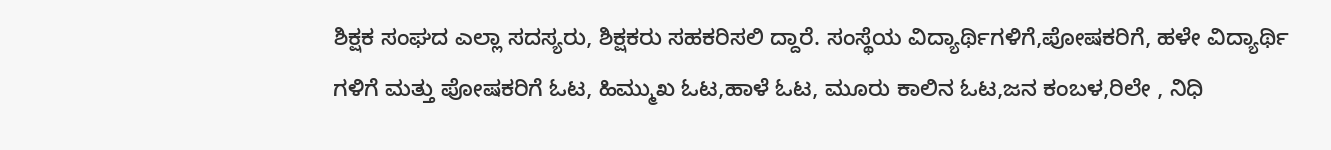ಶಿಕ್ಷಕ ಸಂಘದ ಎಲ್ಲಾ ಸದಸ್ಯರು, ಶಿಕ್ಷಕರು ಸಹಕರಿಸಲಿ ದ್ದಾರೆ. ಸಂಸ್ಥೆಯ ವಿದ್ಯಾರ್ಥಿಗಳಿಗೆ,ಪೋಷಕರಿಗೆ, ಹಳೇ ವಿದ್ಯಾರ್ಥಿ ಗಳಿಗೆ ಮತ್ತು ಪೋಷಕರಿಗೆ ಓಟ, ಹಿಮ್ಮುಖ ಓಟ,ಹಾಳೆ ಓಟ, ಮೂರು ಕಾಲಿನ ಓಟ,ಜನ ಕಂಬಳ,ರಿಲೇ , ನಿಧಿ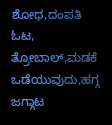ಶೋಧ,ದಂಪತಿ ಓಟ, ತ್ರೋಬಾಲ್,ಮಡಕೆ ಒಡೆಯುವುದು,ಹಗ್ಗ ಜಗ್ಗಾಟ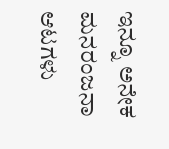ಇನ್ನೂ ಅನೇಕ ಮನರಂಜನಾ ಆಟಗಳು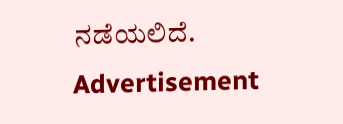ನಡೆಯಲಿದೆ.
Advertisement